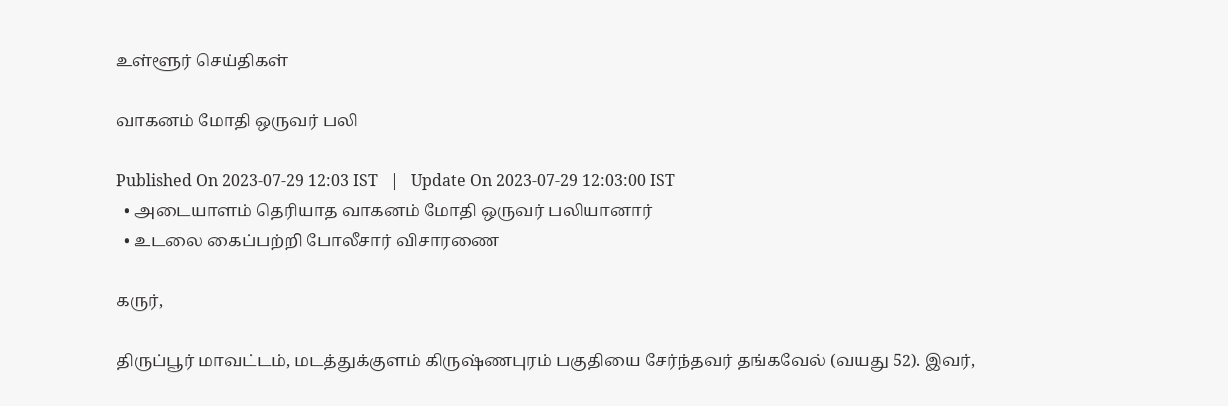உள்ளூர் செய்திகள்

வாகனம் மோதி ஒருவர் பலி

Published On 2023-07-29 12:03 IST   |   Update On 2023-07-29 12:03:00 IST
  • அடையாளம் தெரியாத வாகனம் மோதி ஒருவர் பலியானார்
  • உடலை கைப்பற்றி போலீசார் விசாரணை

கருர்,

திருப்பூர் மாவட்டம், மடத்துக்குளம் கிருஷ்ணபுரம் பகுதியை சேர்ந்தவர் தங்கவேல் (வயது 52). இவர்,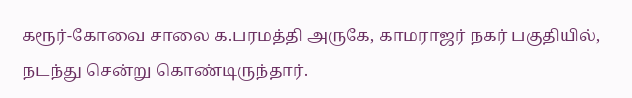கரூர்-கோவை சாலை க.பரமத்தி அருகே, காமராஜர் நகர் பகுதியில், நடந்து சென்று கொண்டிருந்தார்.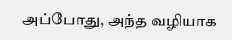அப்போது, அந்த வழியாக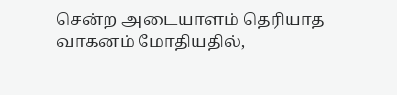சென்ற அடையாளம் தெரியாத வாகனம் மோதியதில்,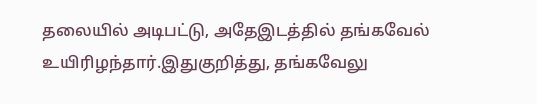தலையில் அடிபட்டு, அதேஇடத்தில் தங்கவேல் உயிரிழந்தார்.இதுகுறித்து, தங்கவேலு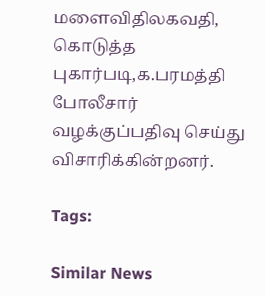மளைவிதிலகவதி, கொடுத்த புகார்படி,க.பரமத்தி போலீசார் வழக்குப்பதிவு செய்து விசாரிக்கின்றனர்.

Tags:

Similar News